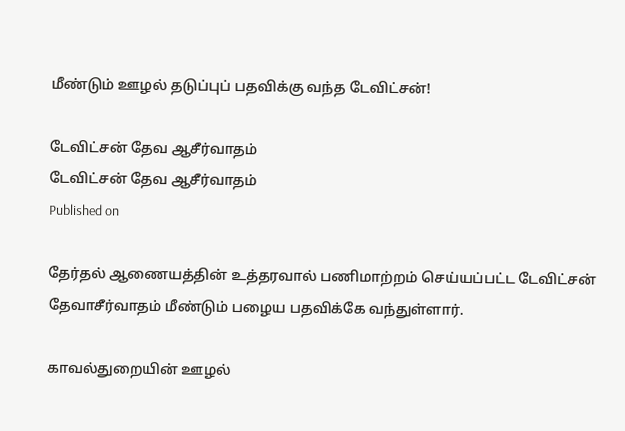மீண்டும் ஊழல் தடுப்புப் பதவிக்கு வந்த டேவிட்சன்!

டேவிட்சன் தேவ ஆசீர்வாதம்
டேவிட்சன் தேவ ஆசீர்வாதம்
Published on

தேர்தல் ஆணையத்தின் உத்தரவால் பணிமாற்றம் செய்யப்பட்ட டேவிட்சன் தேவாசீர்வாதம் மீண்டும் பழைய பதவிக்கே வந்துள்ளார்.

காவல்துறையின் ஊழல்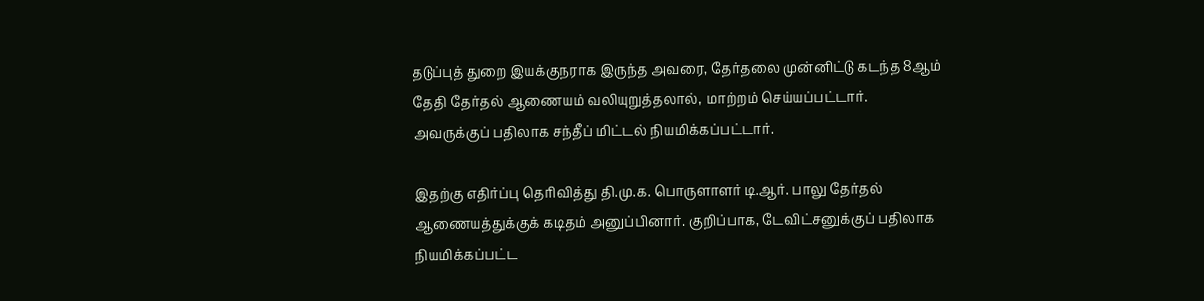தடுப்புத் துறை இயக்குநராக இருந்த அவரை, தேர்தலை முன்னிட்டு கடந்த 8ஆம் தேதி தேர்தல் ஆணையம் வலியுறுத்தலால், மாற்றம் செய்யப்பட்டார். அவருக்குப் பதிலாக சந்தீப் மிட்டல் நியமிக்கப்பட்டார்.

இதற்கு எதிர்ப்பு தெரிவித்து தி.மு.க. பொருளாளர் டி.ஆர். பாலு தேர்தல் ஆணையத்துக்குக் கடிதம் அனுப்பினார். குறிப்பாக, டேவிட்சனுக்குப் பதிலாக நியமிக்கப்பட்ட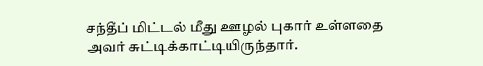சந்தீப் மிட்டல் மீது ஊழல் புகார் உள்ளதை அவர் சுட்டிக்காட்டியிருந்தார்.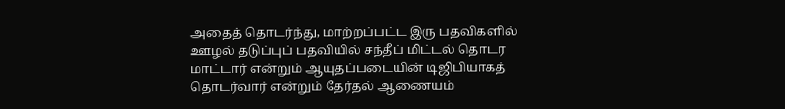அதைத் தொடர்ந்து, மாற்றப்பட்ட இரு பதவிகளில் ஊழல் தடுப்புப் பதவியில் சந்தீப் மிட்டல் தொடர மாட்டார் என்றும் ஆயுதப்படையின் டிஜிபியாகத் தொடர்வார் என்றும் தேர்தல் ஆணையம்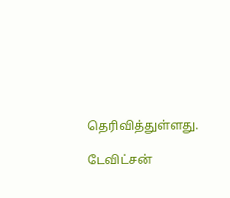தெரிவித்துள்ளது.

டேவிட்சன்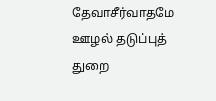தேவாசீர்வாதமே ஊழல் தடுப்புத் துறை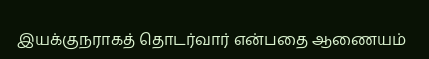இயக்குநராகத் தொடர்வார் என்பதை ஆணையம்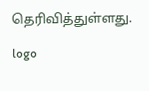தெரிவித்துள்ளது.

logo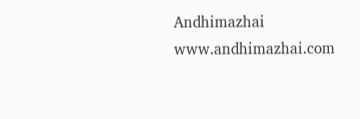Andhimazhai
www.andhimazhai.com